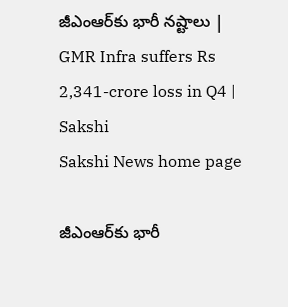జీఎంఆర్‌కు భారీ నష్టాలు | GMR Infra suffers Rs 2,341-crore loss in Q4 | Sakshi
Sakshi News home page

జీఎంఆర్‌కు భారీ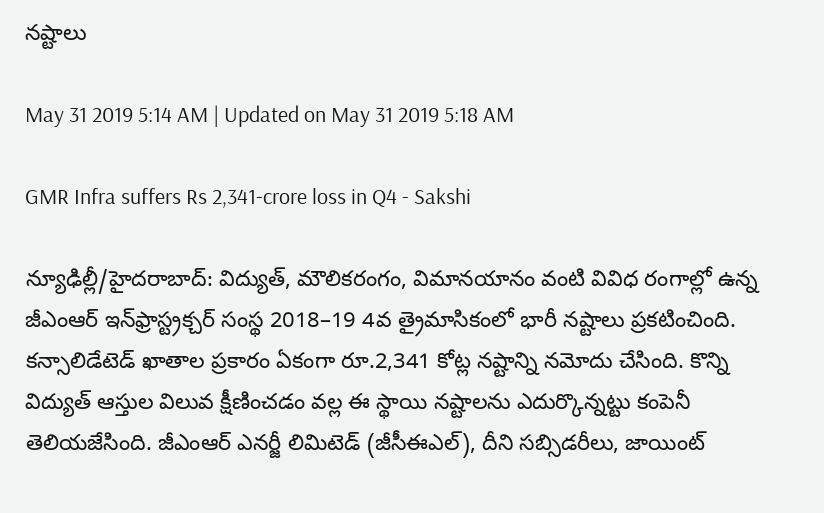నష్టాలు

May 31 2019 5:14 AM | Updated on May 31 2019 5:18 AM

GMR Infra suffers Rs 2,341-crore loss in Q4 - Sakshi

న్యూఢిల్లీ/హైదరాబాద్‌: విద్యుత్, మౌలికరంగం, విమానయానం వంటి వివిధ రంగాల్లో ఉన్న జీఎంఆర్‌ ఇన్‌ఫ్రాస్ట్రక్చర్‌ సంస్థ 2018–19 4వ త్రైమాసికంలో భారీ నష్టాలు ప్రకటించింది. కన్సాలిడేటెడ్‌ ఖాతాల ప్రకారం ఏకంగా రూ.2,341 కోట్ల నష్టాన్ని నమోదు చేసింది. కొన్ని విద్యుత్‌ ఆస్తుల విలువ క్షీణించడం వల్ల ఈ స్థాయి నష్టాలను ఎదుర్కొన్నట్టు కంపెనీ తెలియజేసింది. జీఎంఆర్‌ ఎనర్జీ లిమిటెడ్‌ (జీసీఈఎల్‌), దీని సబ్సిడరీలు, జాయింట్‌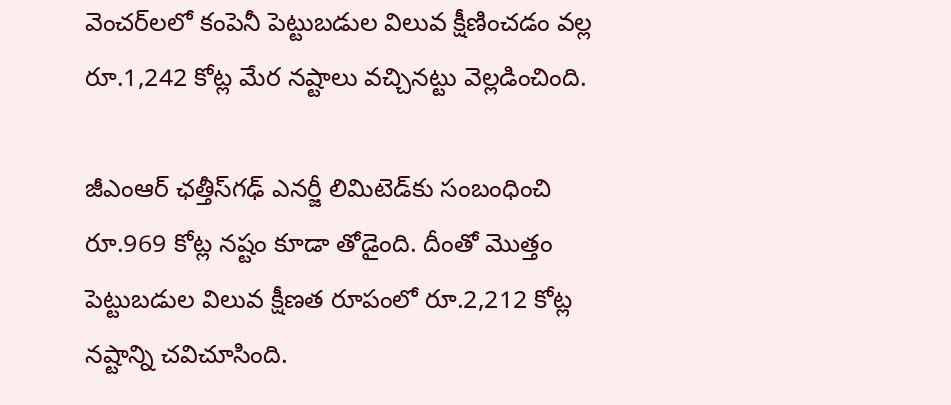వెంచర్‌లలో కంపెనీ పెట్టుబడుల విలువ క్షీణించడం వల్ల రూ.1,242 కోట్ల మేర నష్టాలు వచ్చినట్టు వెల్లడించింది.

జీఎంఆర్‌ ఛత్తీస్‌గఢ్‌ ఎనర్జీ లిమిటెడ్‌కు సంబంధించి రూ.969 కోట్ల నష్టం కూడా తోడైంది. దీంతో మొత్తం పెట్టుబడుల విలువ క్షీణత రూపంలో రూ.2,212 కోట్ల నష్టాన్ని చవిచూసింది.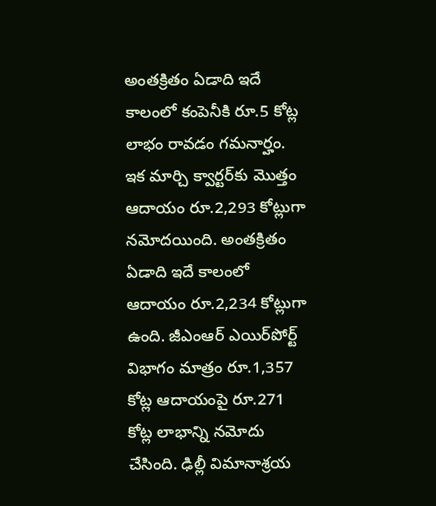అంతక్రితం ఏడాది ఇదే కాలంలో కంపెనీకి రూ.5 కోట్ల లాభం రావడం గమనార్హం. ఇక మార్చి క్వార్టర్‌కు మొత్తం ఆదాయం రూ.2,293 కోట్లుగా నమోదయింది. అంతక్రితం ఏడాది ఇదే కాలంలో ఆదాయం రూ.2,234 కోట్లుగా ఉంది. జీఎంఆర్‌ ఎయిర్‌పోర్ట్‌ విభాగం మాత్రం రూ.1,357 కోట్ల ఆదాయంపై రూ.271 కోట్ల లాభాన్ని నమోదు చేసింది. ఢిల్లీ విమానాశ్రయ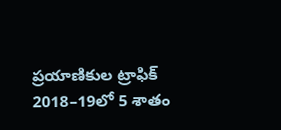ప్రయాణికుల ట్రాఫిక్‌ 2018–19లో 5 శాతం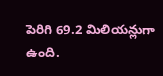పెరిగి 69.2 మిలియన్లుగా ఉంది.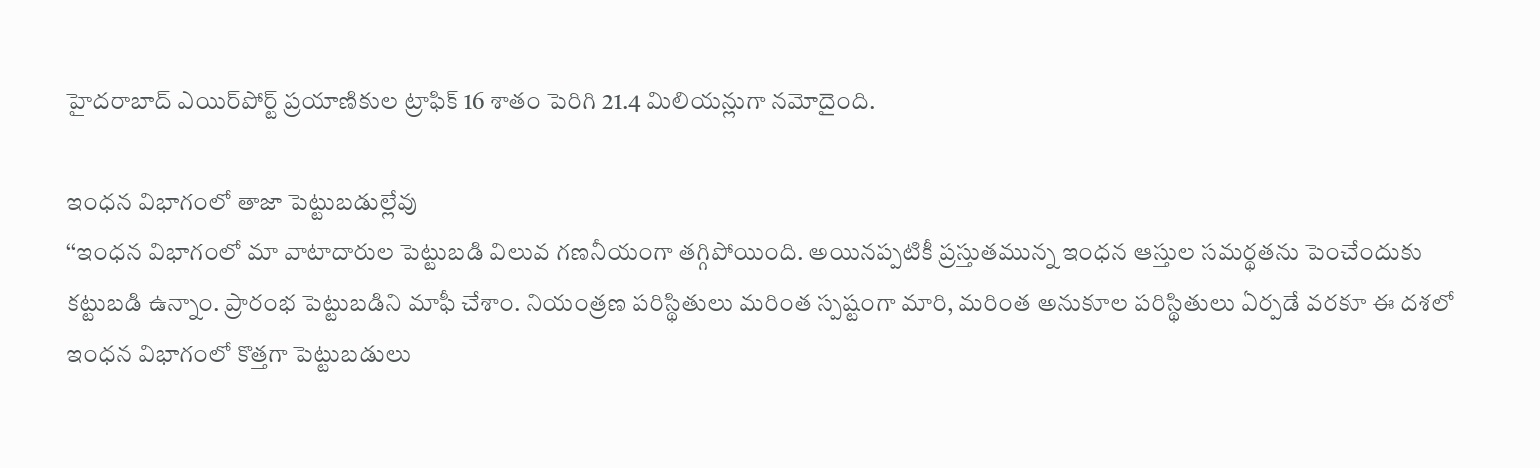హైదరాబాద్‌ ఎయిర్‌పోర్ట్‌ ప్రయాణికుల ట్రాఫిక్‌ 16 శాతం పెరిగి 21.4 మిలియన్లుగా నమోదైంది.

ఇంధన విభాగంలో తాజా పెట్టుబడుల్లేవు
‘‘ఇంధన విభాగంలో మా వాటాదారుల పెట్టుబడి విలువ గణనీయంగా తగ్గిపోయింది. అయినప్పటికీ ప్రస్తుతమున్న ఇంధన ఆస్తుల సమర్థతను పెంచేందుకు కట్టుబడి ఉన్నాం. ప్రారంభ పెట్టుబడిని మాఫీ చేశాం. నియంత్రణ పరిస్థితులు మరింత స్పష్టంగా మారి, మరింత అనుకూల పరిస్థితులు ఏర్పడే వరకూ ఈ దశలో ఇంధన విభాగంలో కొత్తగా పెట్టుబడులు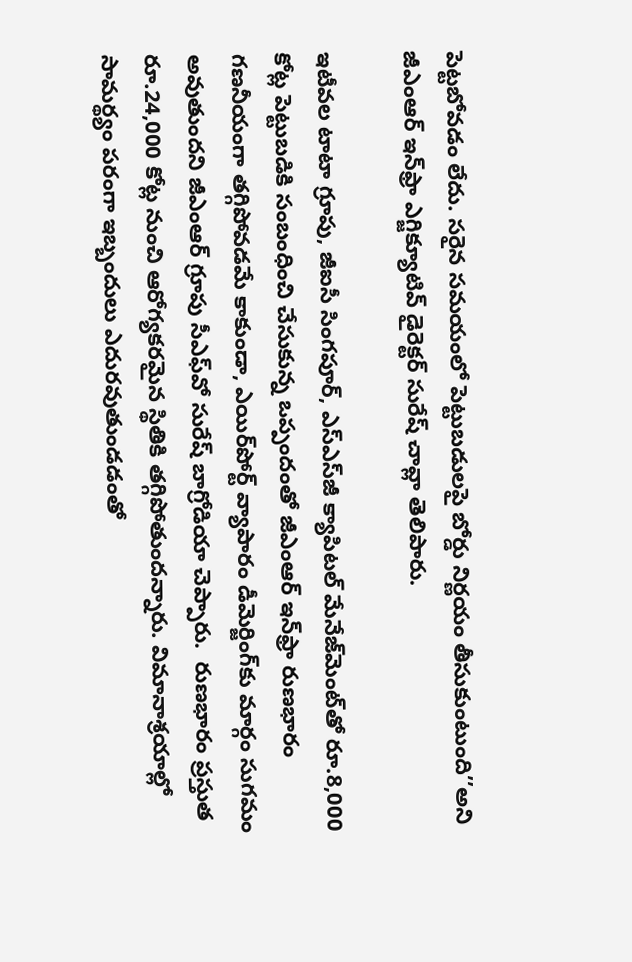పెట్టబోవడం లేదు. సరైన సమయంలో పెట్టుబడులపై బోర్డు నిర్ణయం తీసుకుంటుంది’’అని జీఎంఆర్‌ ఇన్‌ఫ్రా ఎగ్జిక్యూటివ్‌ డైరెక్టర్‌ సురేష్‌ చావ్లా తెలిపారు.

ఇటీవల టాటా గ్రూపు, జీఐసీ సింగపూర్, ఎస్‌ఎస్‌జీ క్యాపిటల్‌ మేనేజ్‌మెంట్‌తో రూ.8,000 కోట్ల పెట్టుబడికి సంబంధించి చేసుకున్న ఒప్పందంతో జీఎంఆర్‌ ఇన్‌ఫ్రా రుణభారం గణనీయంగా తగ్గిపోవడమే కాకుండా, ఎయిర్‌పోర్ట్‌ వ్యాపారం డీమెర్జింగ్‌కు మార్గం సుగమం అవుతుందని జీఎంఆర్‌ గ్రూపు సీఎఫ్‌వో సురేష్‌ బాగ్రోడియా చెప్పారు.  రుణభారం ప్రస్తుత రూ.24,000 కోట్ల నుంచి ఆరోగ్యకరమైన స్థితికి తగ్గిపోతుందన్నారు. విమానాశ్రయాల్లో సామర్థ్యం పరంగా ఇబ్బందులు ఎదురవుతుండడంతో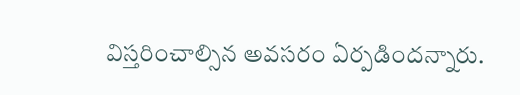విస్తరించాల్సిన అవసరం ఏర్పడిందన్నారు.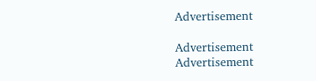Advertisement

Advertisement
Advertisement